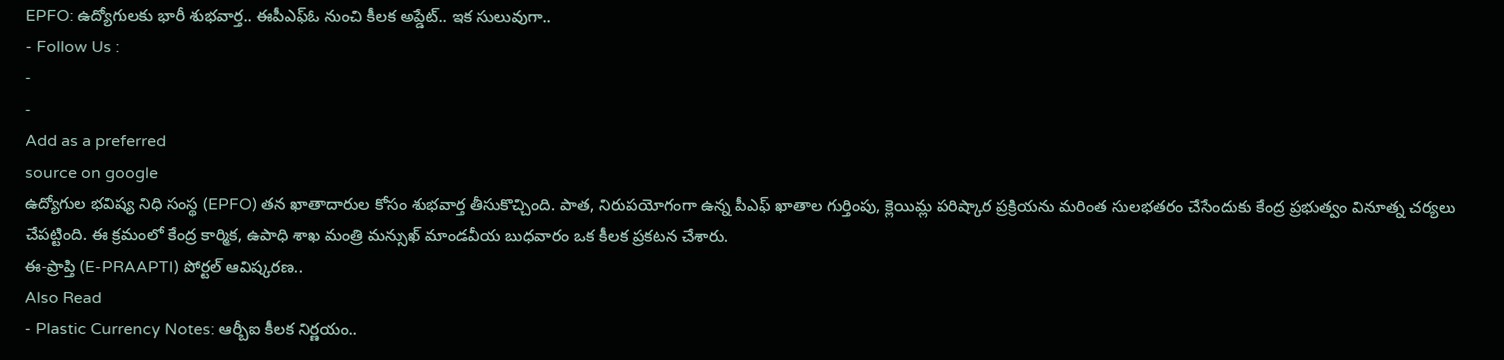EPFO: ఉద్యోగులకు భారీ శుభవార్త.. ఈపీఎఫ్ఓ నుంచి కీలక అప్డేట్.. ఇక సులువుగా..
- Follow Us :
-
-
Add as a preferred
source on google
ఉద్యోగుల భవిష్య నిధి సంస్థ (EPFO) తన ఖాతాదారుల కోసం శుభవార్త తీసుకొచ్చింది. పాత, నిరుపయోగంగా ఉన్న పీఎఫ్ ఖాతాల గుర్తింపు, క్లెయిమ్ల పరిష్కార ప్రక్రియను మరింత సులభతరం చేసేందుకు కేంద్ర ప్రభుత్వం వినూత్న చర్యలు చేపట్టింది. ఈ క్రమంలో కేంద్ర కార్మిక, ఉపాధి శాఖ మంత్రి మన్సుఖ్ మాండవీయ బుధవారం ఒక కీలక ప్రకటన చేశారు.
ఈ-ప్రాప్తి (E-PRAAPTI) పోర్టల్ ఆవిష్కరణ..
Also Read
- Plastic Currency Notes: ఆర్బీఐ కీలక నిర్ణయం..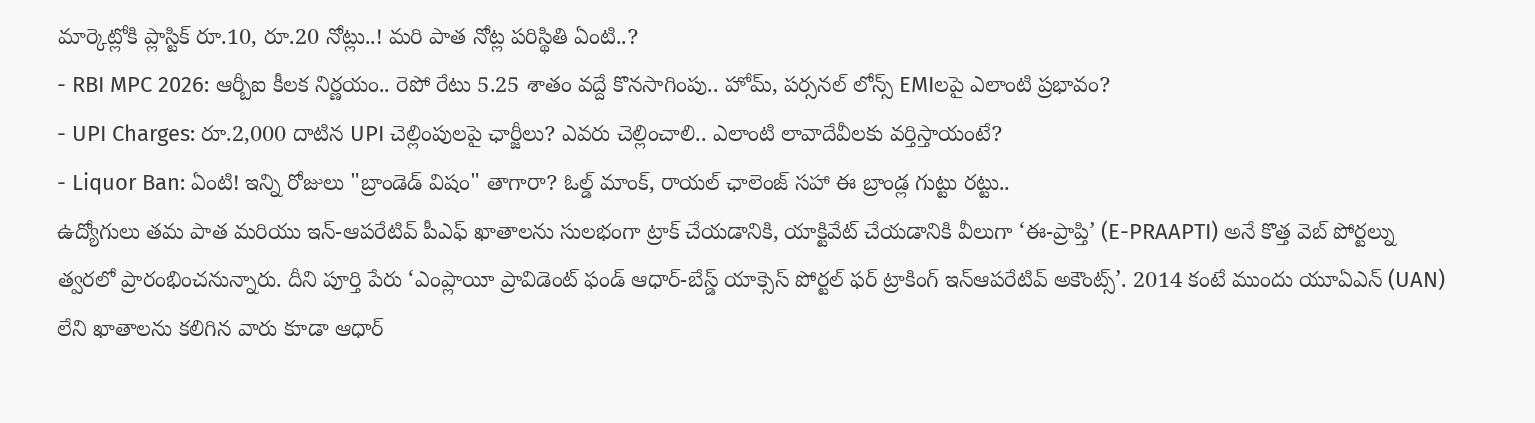మార్కెట్లోకి ప్లాస్టిక్ రూ.10, రూ.20 నోట్లు..! మరి పాత నోట్ల పరిస్థితి ఏంటి..?
- RBI MPC 2026: ఆర్బీఐ కీలక నిర్ణయం.. రెపో రేటు 5.25 శాతం వద్దే కొనసాగింపు.. హోమ్, పర్సనల్ లోన్స్ EMIలపై ఎలాంటి ప్రభావం?
- UPI Charges: రూ.2,000 దాటిన UPI చెల్లింపులపై ఛార్జీలు? ఎవరు చెల్లించాలి.. ఎలాంటి లావాదేవీలకు వర్తిస్తాయంటే?
- Liquor Ban: ఏంటి! ఇన్ని రోజులు "బ్రాండెడ్ విషం" తాగారా? ఓల్డ్ మాంక్, రాయల్ ఛాలెంజ్ సహా ఈ బ్రాండ్ల గుట్టు రట్టు..
ఉద్యోగులు తమ పాత మరియు ఇన్-ఆపరేటివ్ పీఎఫ్ ఖాతాలను సులభంగా ట్రాక్ చేయడానికి, యాక్టివేట్ చేయడానికి వీలుగా ‘ఈ-ప్రాప్తి’ (E-PRAAPTI) అనే కొత్త వెబ్ పోర్టల్ను త్వరలో ప్రారంభించనున్నారు. దీని పూర్తి పేరు ‘ఎంప్లాయీ ప్రావిడెంట్ ఫండ్ ఆధార్-బేస్డ్ యాక్సెస్ పోర్టల్ ఫర్ ట్రాకింగ్ ఇన్ఆపరేటివ్ అకౌంట్స్’. 2014 కంటే ముందు యూఏఎన్ (UAN) లేని ఖాతాలను కలిగిన వారు కూడా ఆధార్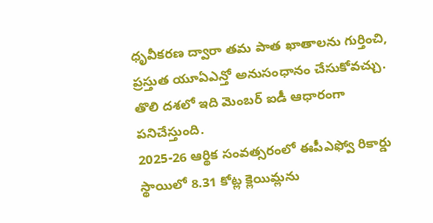ధృవీకరణ ద్వారా తమ పాత ఖాతాలను గుర్తించి, ప్రస్తుత యూఏఎన్తో అనుసంధానం చేసుకోవచ్చు. తొలి దశలో ఇది మెంబర్ ఐడీ ఆధారంగా పనిచేస్తుంది.
2025-26 ఆర్థిక సంవత్సరంలో ఈపీఎఫ్వో రికార్డు స్థాయిలో 8.31 కోట్ల క్లెయిమ్లను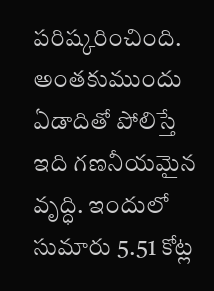పరిష్కరించింది. అంతకుముందు ఏడాదితో పోలిస్తే ఇది గణనీయమైన వృద్ధి. ఇందులో సుమారు 5.51 కోట్ల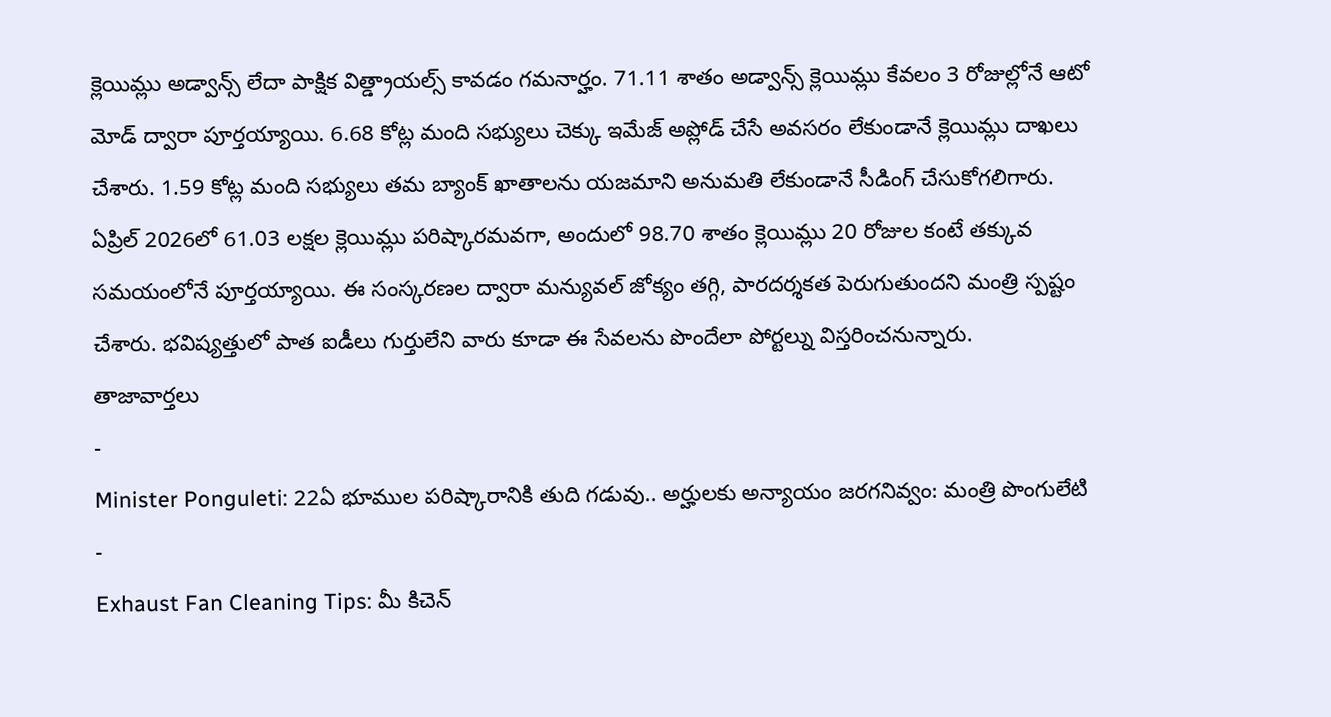క్లెయిమ్లు అడ్వాన్స్ లేదా పాక్షిక విత్డ్రాయల్స్ కావడం గమనార్హం. 71.11 శాతం అడ్వాన్స్ క్లెయిమ్లు కేవలం 3 రోజుల్లోనే ఆటో మోడ్ ద్వారా పూర్తయ్యాయి. 6.68 కోట్ల మంది సభ్యులు చెక్కు ఇమేజ్ అప్లోడ్ చేసే అవసరం లేకుండానే క్లెయిమ్లు దాఖలు చేశారు. 1.59 కోట్ల మంది సభ్యులు తమ బ్యాంక్ ఖాతాలను యజమాని అనుమతి లేకుండానే సీడింగ్ చేసుకోగలిగారు.
ఏప్రిల్ 2026లో 61.03 లక్షల క్లెయిమ్లు పరిష్కారమవగా, అందులో 98.70 శాతం క్లెయిమ్లు 20 రోజుల కంటే తక్కువ సమయంలోనే పూర్తయ్యాయి. ఈ సంస్కరణల ద్వారా మన్యువల్ జోక్యం తగ్గి, పారదర్శకత పెరుగుతుందని మంత్రి స్పష్టం చేశారు. భవిష్యత్తులో పాత ఐడీలు గుర్తులేని వారు కూడా ఈ సేవలను పొందేలా పోర్టల్ను విస్తరించనున్నారు.
తాజావార్తలు
-
Minister Ponguleti: 22ఏ భూముల పరిష్కారానికి తుది గడువు.. అర్హులకు అన్యాయం జరగనివ్వం: మంత్రి పొంగులేటి
-
Exhaust Fan Cleaning Tips: మీ కిచెన్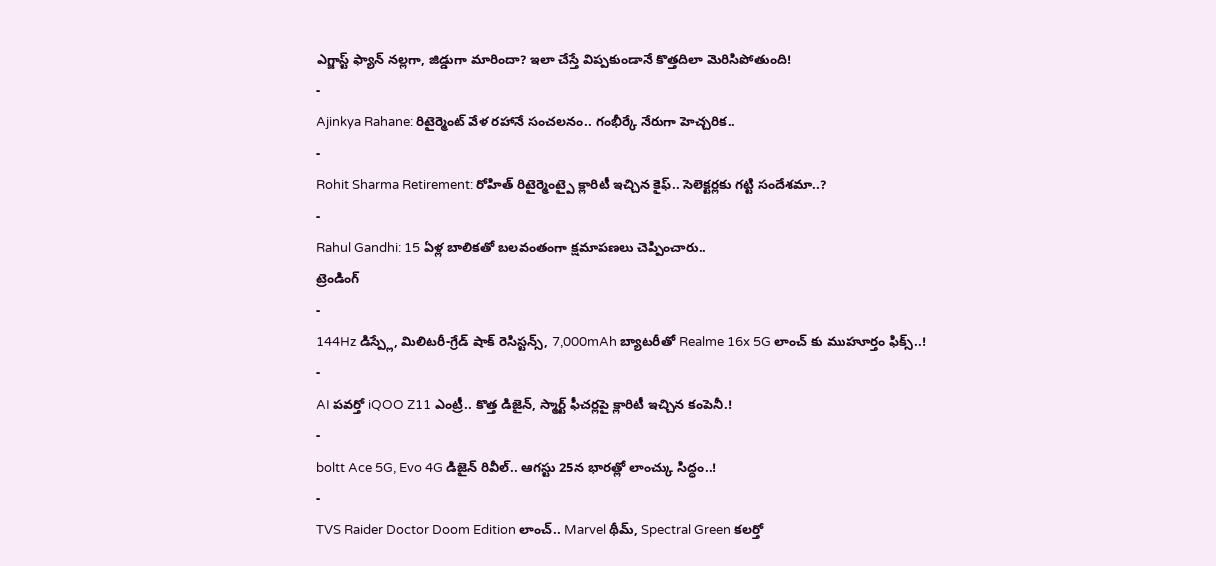ఎగ్జాస్ట్ ఫ్యాన్ నల్లగా, జిడ్డుగా మారిందా? ఇలా చేస్తే విప్పకుండానే కొత్తదిలా మెరిసిపోతుంది!
-
Ajinkya Rahane: రిటైర్మెంట్ వేళ రహానే సంచలనం.. గంభీర్కే నేరుగా హెచ్చరిక..
-
Rohit Sharma Retirement: రోహిత్ రిటైర్మెంట్పై క్లారిటీ ఇచ్చిన కైఫ్.. సెలెక్టర్లకు గట్టి సందేశమా..?
-
Rahul Gandhi: 15 ఏళ్ల బాలికతో బలవంతంగా క్షమాపణలు చెప్పించారు..
ట్రెండింగ్
-
144Hz డిస్ప్లే, మిలిటరీ-గ్రేడ్ షాక్ రెసిస్టన్స్, 7,000mAh బ్యాటరీతో Realme 16x 5G లాంచ్ కు ముహూర్తం ఫిక్స్..!
-
AI పవర్తో iQOO Z11 ఎంట్రీ.. కొత్త డిజైన్, స్మార్ట్ ఫీచర్లపై క్లారిటీ ఇచ్చిన కంపెనీ.!
-
boltt Ace 5G, Evo 4G డిజైన్ రివీల్.. ఆగస్టు 25న భారత్లో లాంచ్కు సిద్ధం..!
-
TVS Raider Doctor Doom Edition లాంచ్.. Marvel థీమ్, Spectral Green కలర్తో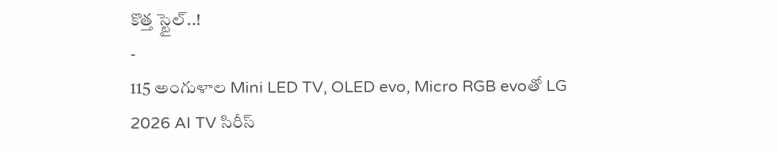కొత్త స్టైల్..!
-
115 అంగుళాల Mini LED TV, OLED evo, Micro RGB evoతో LG 2026 AI TV సిరీస్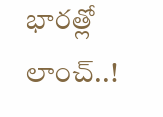భారత్లో లాంచ్..!